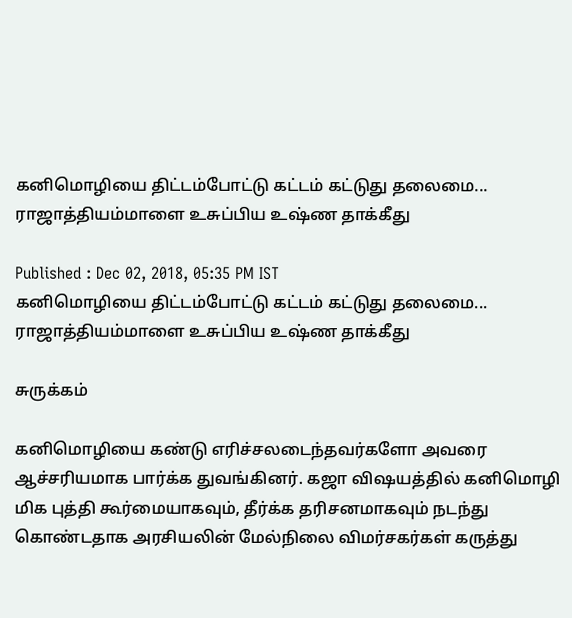கனிமொழியை திட்டம்போட்டு கட்டம் கட்டுது தலைமை... ராஜாத்தியம்மாளை உசுப்பிய உஷ்ண தாக்கீது

Published : Dec 02, 2018, 05:35 PM IST
கனிமொழியை திட்டம்போட்டு கட்டம் கட்டுது தலைமை... ராஜாத்தியம்மாளை உசுப்பிய உஷ்ண தாக்கீது

சுருக்கம்

கனிமொழியை கண்டு எரிச்சலடைந்தவர்களோ அவரை ஆச்சரியமாக பார்க்க துவங்கினர். கஜா விஷயத்தில் கனிமொழி மிக புத்தி கூர்மையாகவும், தீர்க்க தரிசனமாகவும் நடந்து கொண்டதாக அரசியலின் மேல்நிலை விமர்சகர்கள் கருத்து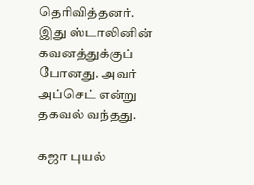தெரிவித்தனர். இது ஸ்டாலினின் கவனத்துக்குப் போனது. அவர் அப்செட் என்று தகவல் வந்தது.

கஜா புயல்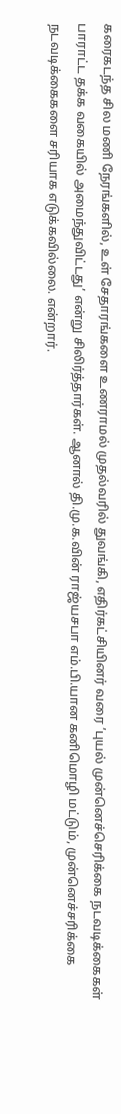கரைகடந்த சில மணி நேரங்களில், உள் சேதாரங்களை உணராமல் முதல்வரில் துவங்கி, எதிர்கட்சியினர் வரை ’புயல் முன்னெச்செரிக்கை நடவடிக்கைகள் பாராட்ட தக்க வகையில் அமைந்துவிட்டது’ என்று சிலிர்த்தார்கள். ஆனால் தி.மு.க.வின் ராஜ்யசபா எம்.பி.யான கனிமொழி மட்டும், முன்னெச்சரிக்கை நடவடிக்கைகளை சரியாக எடுக்கவில்லை. என்றார்.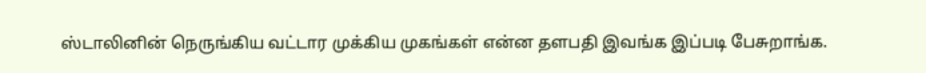ஸ்டாலினின் நெருங்கிய வட்டார முக்கிய முகங்கள் என்ன தளபதி இவங்க இப்படி பேசுறாங்க.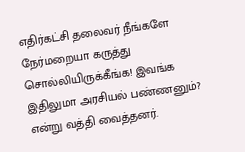எதிர்கட்சி தலைவர் நீங்களே நேர்மறையா கருத்து சொல்லியிருக்கீங்க! இவங்க இதிலுமா அரசியல் பண்ணனும்? என்று வத்தி வைத்தனர்.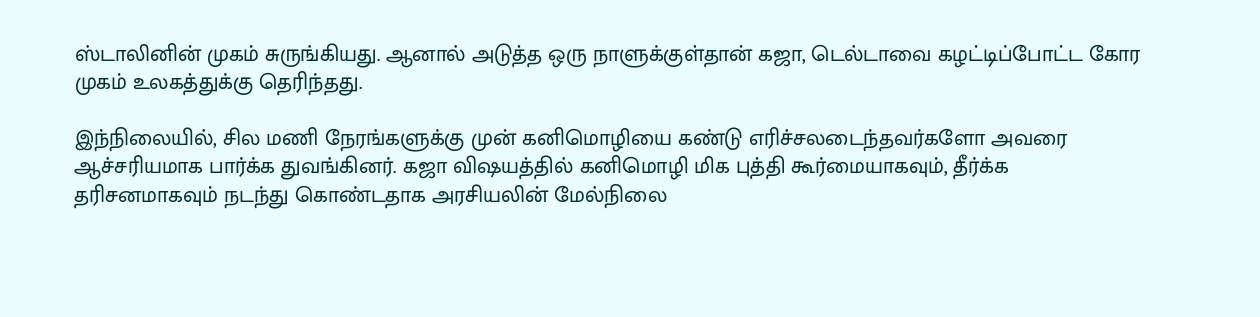ஸ்டாலினின் முகம் சுருங்கியது. ஆனால் அடுத்த ஒரு நாளுக்குள்தான் கஜா, டெல்டாவை கழட்டிப்போட்ட கோர முகம் உலகத்துக்கு தெரிந்தது.

இந்நிலையில், சில மணி நேரங்களுக்கு முன் கனிமொழியை கண்டு எரிச்சலடைந்தவர்களோ அவரை ஆச்சரியமாக பார்க்க துவங்கினர். கஜா விஷயத்தில் கனிமொழி மிக புத்தி கூர்மையாகவும், தீர்க்க தரிசனமாகவும் நடந்து கொண்டதாக அரசியலின் மேல்நிலை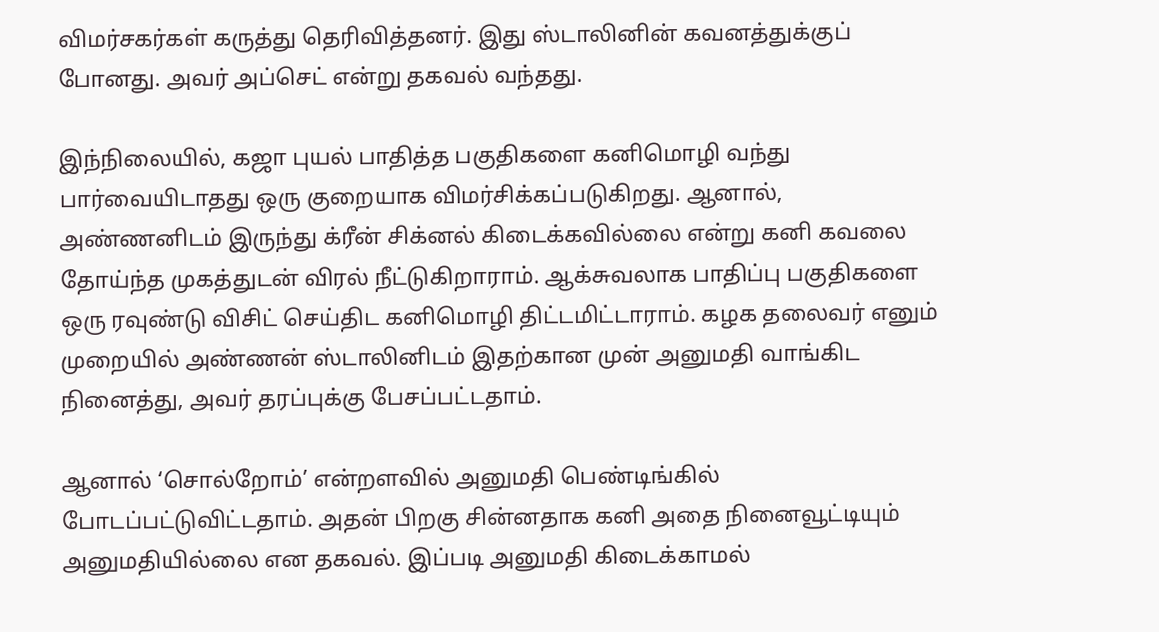விமர்சகர்கள் கருத்து தெரிவித்தனர். இது ஸ்டாலினின் கவனத்துக்குப் போனது. அவர் அப்செட் என்று தகவல் வந்தது.

இந்நிலையில், கஜா புயல் பாதித்த பகுதிகளை கனிமொழி வந்து பார்வையிடாதது ஒரு குறையாக விமர்சிக்கப்படுகிறது. ஆனால், அண்ணனிடம் இருந்து க்ரீன் சிக்னல் கிடைக்கவில்லை என்று கனி கவலை தோய்ந்த முகத்துடன் விரல் நீட்டுகிறாராம். ஆக்சுவலாக பாதிப்பு பகுதிகளை ஒரு ரவுண்டு விசிட் செய்திட கனிமொழி திட்டமிட்டாராம். கழக தலைவர் எனும் முறையில் அண்ணன் ஸ்டாலினிடம் இதற்கான முன் அனுமதி வாங்கிட நினைத்து, அவர் தரப்புக்கு பேசப்பட்டதாம்.

ஆனால் ‘சொல்றோம்’ என்றளவில் அனுமதி பெண்டிங்கில் போடப்பட்டுவிட்டதாம். அதன் பிறகு சின்னதாக கனி அதை நினைவூட்டியும் அனுமதியில்லை என தகவல். இப்படி அனுமதி கிடைக்காமல்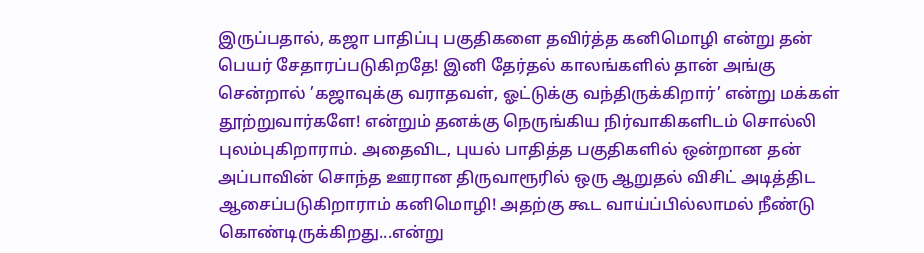இருப்பதால், கஜா பாதிப்பு பகுதிகளை தவிர்த்த கனிமொழி என்று தன் பெயர் சேதாரப்படுகிறதே! இனி தேர்தல் காலங்களில் தான் அங்கு சென்றால் ’கஜாவுக்கு வராதவள், ஓட்டுக்கு வந்திருக்கிறார்’ என்று மக்கள் தூற்றுவார்களே! என்றும் தனக்கு நெருங்கிய நிர்வாகிகளிடம் சொல்லி புலம்புகிறாராம். அதைவிட, புயல் பாதித்த பகுதிகளில் ஒன்றான தன் அப்பாவின் சொந்த ஊரான திருவாரூரில் ஒரு ஆறுதல் விசிட் அடித்திட ஆசைப்படுகிறாராம் கனிமொழி! அதற்கு கூட வாய்ப்பில்லாமல் நீண்டு கொண்டிருக்கிறது...என்று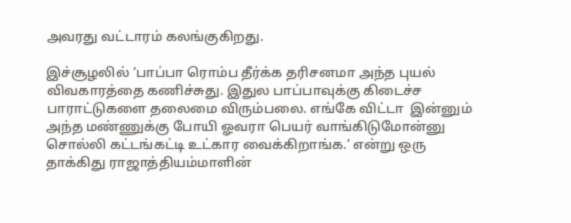அவரது வட்டாரம் கலங்குகிறது.

இச்சூழலில் ‘பாப்பா ரொம்ப தீர்க்க தரிசனமா அந்த புயல் விவகாரத்தை கணிச்சுது. இதுல பாப்பாவுக்கு கிடைச்ச பாராட்டுகளை தலைமை விரும்பலை. எங்கே விட்டா  இன்னும் அந்த மண்ணுக்கு போயி ஓவரா பெயர் வாங்கிடுமோன்னு சொல்லி கட்டங்கட்டி உட்கார வைக்கிறாங்க.’ என்று ஒரு தாக்கிது ராஜாத்தியம்மாளின்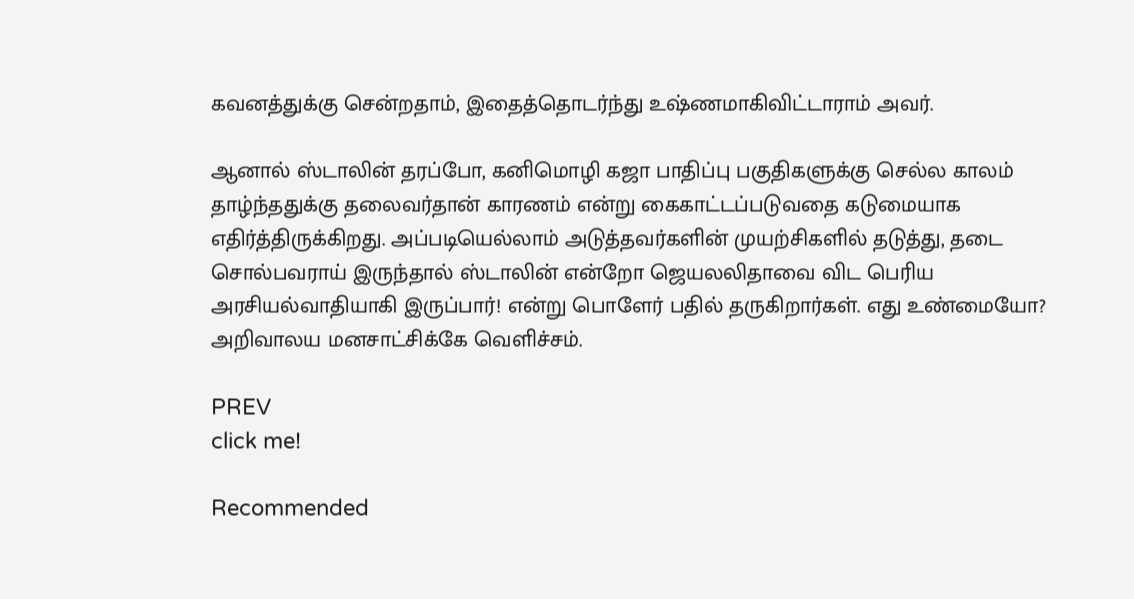கவனத்துக்கு சென்றதாம், இதைத்தொடர்ந்து உஷ்ணமாகிவிட்டாராம் அவர்.

ஆனால் ஸ்டாலின் தரப்போ, கனிமொழி கஜா பாதிப்பு பகுதிகளுக்கு செல்ல காலம் தாழ்ந்ததுக்கு தலைவர்தான் காரணம் என்று கைகாட்டப்படுவதை கடுமையாக எதிர்த்திருக்கிறது. அப்படியெல்லாம் அடுத்தவர்களின் முயற்சிகளில் தடுத்து, தடை சொல்பவராய் இருந்தால் ஸ்டாலின் என்றோ ஜெயலலிதாவை விட பெரிய அரசியல்வாதியாகி இருப்பார்! என்று பொளேர் பதில் தருகிறார்கள். எது உண்மையோ? அறிவாலய மனசாட்சிக்கே வெளிச்சம்.

PREV
click me!

Recommended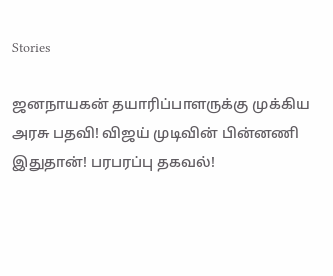Stories

ஜனநாயகன் தயாரிப்பாளருக்கு முக்கிய அரசு பதவி! விஜய் முடிவின் பின்னணி இதுதான்! பரபரப்பு தகவல்!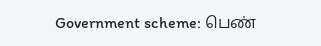Government scheme: பெண்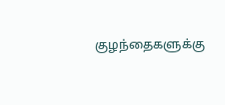குழந்தைகளுக்கு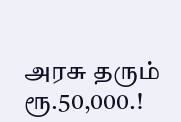அரசு தரும் ரூ.50,000.!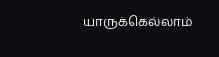யாருக்கெல்லாம்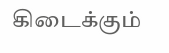கிடைக்கும்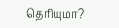தெரியுமா?